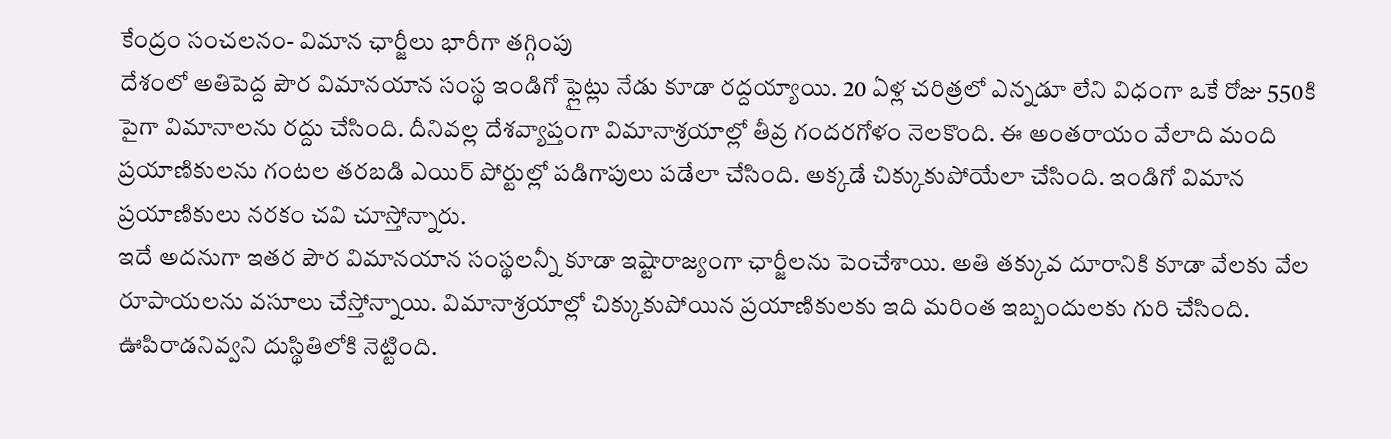కేంద్రం సంచలనం- విమాన ఛార్జీలు భారీగా తగ్గింపు
దేశంలో అతిపెద్ద పౌర విమానయాన సంస్థ ఇండిగో ఫ్లైట్లు నేడు కూడా రద్దయ్యాయి. 20 ఏళ్ల చరిత్రలో ఎన్నడూ లేని విధంగా ఒకే రోజు 550కి పైగా విమానాలను రద్దు చేసింది. దీనివల్ల దేశవ్యాప్తంగా విమానాశ్రయాల్లో తీవ్ర గందరగోళం నెలకొంది. ఈ అంతరాయం వేలాది మంది ప్రయాణికులను గంటల తరబడి ఎయిర్ పోర్టుల్లో పడిగాపులు పడేలా చేసింది. అక్కడే చిక్కుకుపోయేలా చేసింది. ఇండిగో విమాన ప్రయాణికులు నరకం చవి చూస్తోన్నారు.
ఇదే అదనుగా ఇతర పౌర విమానయాన సంస్థలన్నీ కూడా ఇష్టారాజ్యంగా ఛార్జీలను పెంచేశాయి. అతి తక్కువ దూరానికి కూడా వేలకు వేల రూపాయలను వసూలు చేస్తోన్నాయి. విమానాశ్రయాల్లో చిక్కుకుపోయిన ప్రయాణికులకు ఇది మరింత ఇబ్బందులకు గురి చేసింది. ఊపిరాడనివ్వని దుస్థితిలోకి నెట్టింది.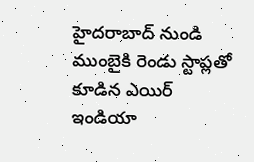హైదరాబాద్ నుండి ముంబైకి రెండు స్టాప్లతో కూడిన ఎయిర్ ఇండియా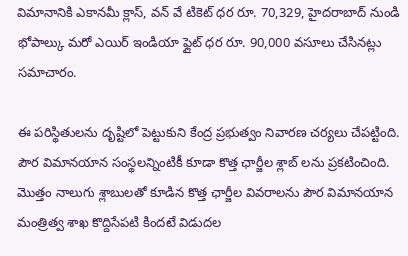విమానానికి ఎకానమీ క్లాస్, వన్ వే టికెట్ ధర రూ. 70,329, హైదరాబాద్ నుండి భోపాల్కు మరో ఎయిర్ ఇండియా ఫ్లైట్ ధర రూ. 90,000 వసూలు చేసినట్లు సమాచారం.

ఈ పరిస్థితులను దృష్టిలో పెట్టుకుని కేంద్ర ప్రభుత్వం నివారణ చర్యలు చేపట్టింది. పౌర విమానయాన సంస్థలన్నింటికీ కూడా కొత్త ఛార్జీల శ్లాబ్ లను ప్రకటించింది. మొత్తం నాలుగు శ్లాబులతో కూడిన కొత్త ఛార్జీల వివరాలను పౌర విమానయాన మంత్రిత్వ శాఖ కొద్దిసేపటి కిందటే విడుదల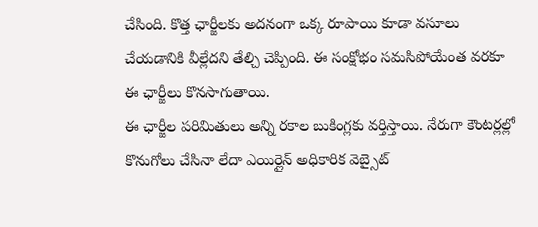చేసింది. కొత్త ఛార్జీలకు అదనంగా ఒక్క రూపాయి కూడా వసూలు చేయడానికి వీల్లేదని తేల్చి చెప్పింది. ఈ సంక్షోభం సమసిపోయేంత వరకూ ఈ ఛార్జీలు కొనసాగుతాయి.
ఈ ఛార్జీల పరిమితులు అన్ని రకాల బుకింగ్లకు వర్తిస్తాయి. నేరుగా కౌంటర్లల్లో కొనుగోలు చేసినా లేదా ఎయిర్లైన్ అధికారిక వెబ్సైట్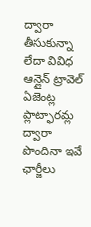ద్వారా తీసుకున్నా లేదా వివిధ ఆన్లైన్ ట్రావెల్ ఏజెంట్ల ప్లాట్ఫారమ్ల ద్వారా పొందినా ఇవే ఛార్జీలు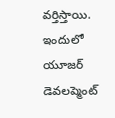వర్తిస్తాయి. ఇందులో యూజర్ డెవలప్మెంట్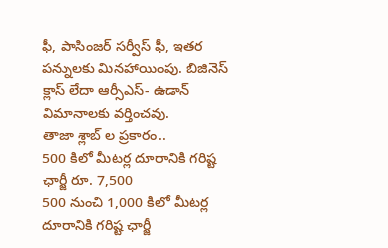ఫీ, పాసింజర్ సర్వీస్ ఫీ, ఇతర పన్నులకు మినహాయింపు. బిజినెస్ క్లాస్ లేదా ఆర్సీఎస్- ఉడాన్ విమానాలకు వర్తించవు.
తాజా శ్లాబ్ ల ప్రకారం..
500 కిలో మీటర్ల దూరానికి గరిష్ట ఛార్జీ రూ. 7,500
500 నుంచి 1,000 కిలో మీటర్ల దూరానికి గరిష్ట ఛార్జీ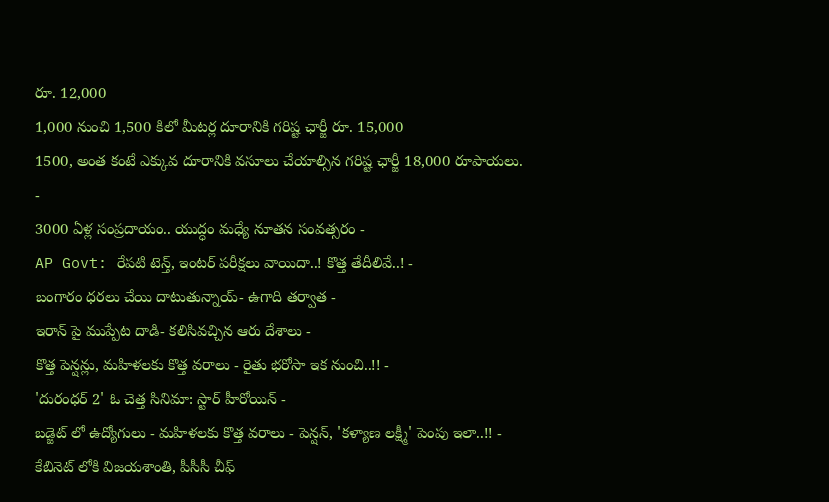రూ. 12,000
1,000 నుంచి 1,500 కిలో మీటర్ల దూరానికి గరిష్ట ఛార్జీ రూ. 15,000
1500, అంత కంటే ఎక్కువ దూరానికి వసూలు చేయాల్సిన గరిష్ట ఛార్జీ 18,000 రూపాయలు.
-
3000 ఏళ్ల సంప్రదాయం.. యుద్ధం మధ్యే నూతన సంవత్సరం -
AP Govt: రేపటి టెన్త్, ఇంటర్ పరీక్షలు వాయిదా..! కొత్త తేదీలివే..! -
బంగారం ధరలు చేయి దాటుతున్నాయ్- ఉగాది తర్వాత -
ఇరాన్ పై ముప్పేట దాడి- కలిసివచ్చిన ఆరు దేశాలు -
కొత్త పెన్షన్లు, మహిళలకు కొత్త వరాలు - రైతు భరోసా ఇక నుంచి..!! -
'దురంధర్ 2' ఓ చెత్త సినిమా: స్టార్ హీరోయిన్ -
బడ్జెట్ లో ఉద్యోగులు - మహిళలకు కొత్త వరాలు - పెన్షన్, 'కళ్యాణ లక్ష్మీ' పెంపు ఇలా..!! -
కేబినెట్ లోకి విజయశాంతి, పీసీసీ చీఫ్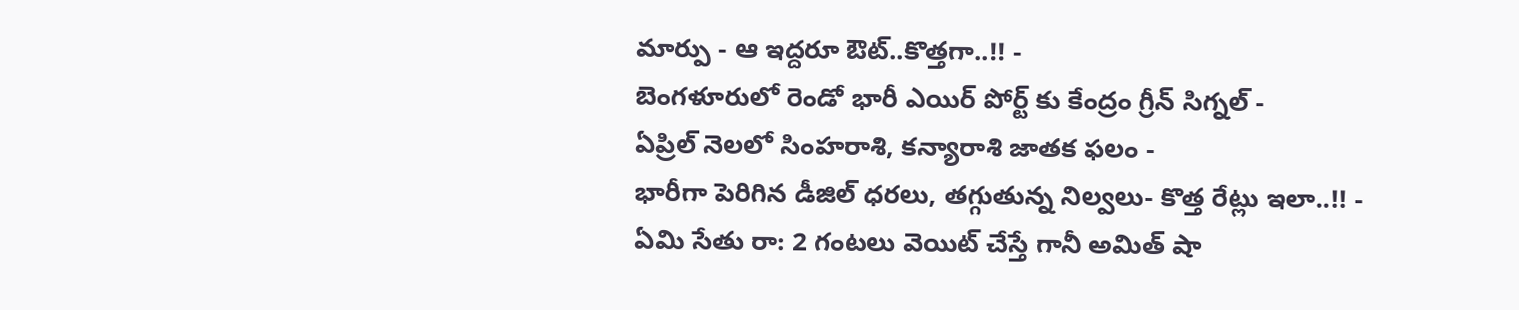మార్పు - ఆ ఇద్దరూ ఔట్..కొత్తగా..!! -
బెంగళూరులో రెండో భారీ ఎయిర్ పోర్ట్ కు కేంద్రం గ్రీన్ సిగ్నల్ -
ఏప్రిల్ నెలలో సింహరాశి, కన్యారాశి జాతక ఫలం -
భారీగా పెరిగిన డీజిల్ ధరలు, తగ్గుతున్న నిల్వలు- కొత్త రేట్లు ఇలా..!! -
ఏమి సేతు రా: 2 గంటలు వెయిట్ చేస్తే గానీ అమిత్ షా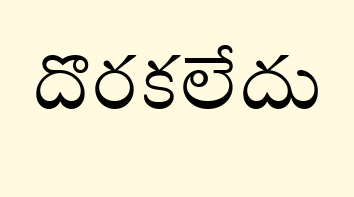దొరకలేదు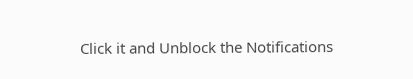Click it and Unblock the Notifications